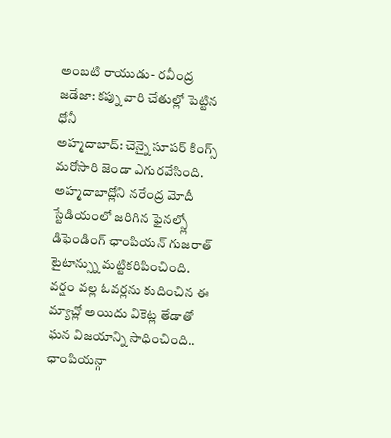అంబటి రాయుడు- రవీంద్ర జడేజా: కప్ను వారి చేతుల్లో పెట్టిన ధోనీ
అహ్మదాబాద్: చెన్నై సూపర్ కింగ్స్ మరోసారి జెండా ఎగురవేసింది. అహ్మదాబాద్లోని నరేంద్ర మోదీ స్టేడియంలో జరిగిన ఫైనల్స్లో డిఫెండింగ్ ఛాంపియన్ గుజరాత్ టైటాన్స్ను మట్టికరిపించింది. వర్షం వల్ల ఓవర్లను కుదించిన ఈ మ్యాచ్లో అయిదు వికెట్ల తేడాతో ఘన విజయాన్ని సాధించింది.. ఛాంపియన్గా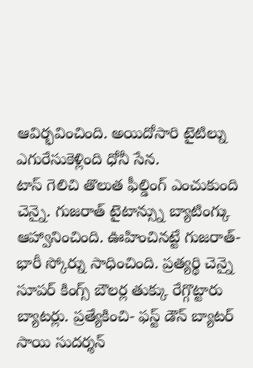ఆవిర్భవించింది. అయిదోసారి టైటిల్ను ఎగురేసుకెళ్లింది ధోనీ సేన.
టాస్ గెలిచి తొలుత ఫీల్డింగ్ ఎంచుకుంది చెన్నై. గుజరాత్ టైటాన్స్ను బ్యాటింగ్కు ఆహ్వానించింది. ఊహించినట్టే గుజరాత్- భారీ స్కోర్ను సాధించింది. ప్రత్యర్థి చెన్నై సూపర్ కింగ్స్ బౌలర్ల తుక్కు రేగ్గొట్టారు బ్యాటర్లు. ప్రత్యేకించి- ఫస్ట్ డౌన్ బ్యాటర్ సాయి సుదర్శన్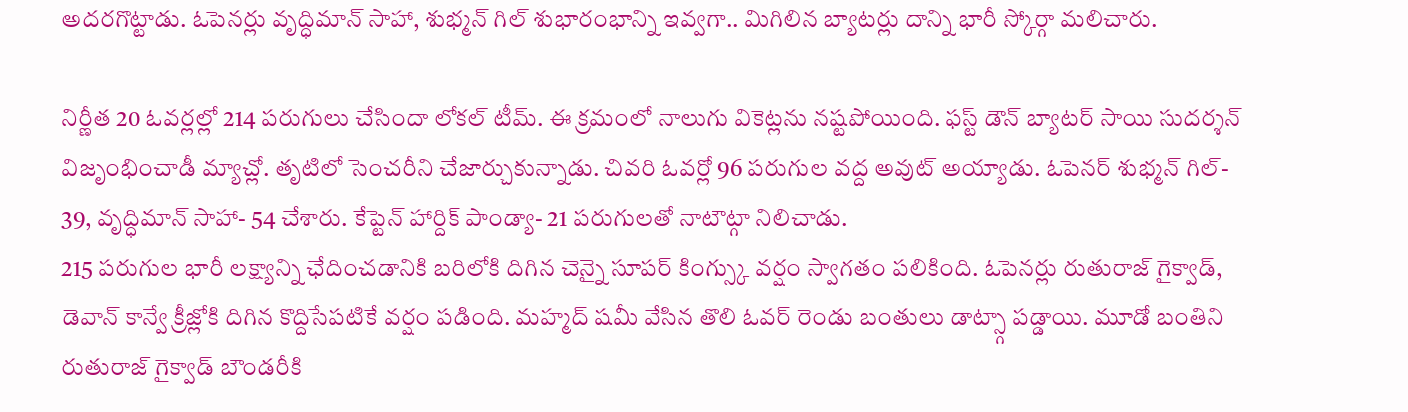అదరగొట్టాడు. ఓపెనర్లు వృద్ధిమాన్ సాహా, శుభ్మన్ గిల్ శుభారంభాన్ని ఇవ్వగా.. మిగిలిన బ్యాటర్లు దాన్ని భారీ స్కోర్గా మలిచారు.

నిర్ణీత 20 ఓవర్లల్లో 214 పరుగులు చేసిందా లోకల్ టీమ్. ఈ క్రమంలో నాలుగు వికెట్లను నష్టపోయింది. ఫస్ట్ డౌన్ బ్యాటర్ సాయి సుదర్శన్ విజృంభించాడీ మ్యాచ్లో. తృటిలో సెంచరీని చేజార్చుకున్నాడు. చివరి ఓవర్లో 96 పరుగుల వద్ద అవుట్ అయ్యాడు. ఓపెనర్ శుభ్మన్ గిల్- 39, వృద్ధిమాన్ సాహా- 54 చేశారు. కేప్టెన్ హార్దిక్ పాండ్యా- 21 పరుగులతో నాటౌట్గా నిలిచాడు.
215 పరుగుల భారీ లక్ష్యాన్ని ఛేదించడానికి బరిలోకి దిగిన చెన్నై సూపర్ కింగ్స్కు వర్షం స్వాగతం పలికింది. ఓపెనర్లు రుతురాజ్ గైక్వాడ్, డెవాన్ కాన్వే క్రీజ్లోకి దిగిన కొద్దిసేపటికే వర్షం పడింది. మహ్మద్ షమీ వేసిన తొలి ఓవర్ రెండు బంతులు డాట్స్గా పడ్డాయి. మూడో బంతిని రుతురాజ్ గైక్వాడ్ బౌండరీకి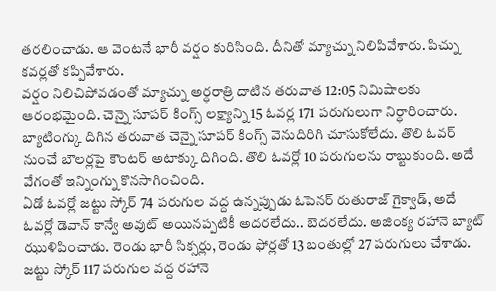తరలించాడు. ఆ వెంటనే భారీ వర్షం కురిసింది. దీనితో మ్యాచ్ను నిలిపివేశారు. పిచ్ను కవర్లతో కప్పివేశారు.
వర్షం నిలిచిపోవడంతో మ్యాచ్ను అర్ధరాత్రి దాటిన తరువాత 12:05 నిమిషాలకు ఆరంభమైంది. చెన్నై సూపర్ కింగ్స్ లక్ష్యాన్ని 15 ఓవర్ల 171 పరుగులుగా నిర్ధారించారు. బ్యాటింగ్కు దిగిన తరువాత చెన్నై సూపర్ కింగ్స్ వెనుదిరిగి చూసుకోలేదు. తొలి ఓవర్ నుంచే బౌలర్లపై కౌంటర్ అటాక్కు దిగింది. తొలి ఓవర్లో 10 పరుగులను రాబ్టుకుంది. అదే వేగంతో ఇన్నింగ్ను కొనసాగించింది.
ఏడో ఓవర్లో జట్టు స్కోర్ 74 పరుగుల వద్ద ఉన్నప్పుడు ఓపెనర్ రుతురాజ్ గైక్వాడ్, అదే ఓవర్లో డెవాన్ కాన్వే అవుట్ అయినప్పటికీ అదరలేదు.. బెదరలేదు. అజింక్య రహానె బ్యాట్ ఝుళిపించాడు. రెండు భారీ సిక్సర్లు, రెండు ఫోర్లతో 13 బంతుల్లో 27 పరుగులు చేశాడు. జట్టు స్కోర్ 117 పరుగుల వద్ద రహానె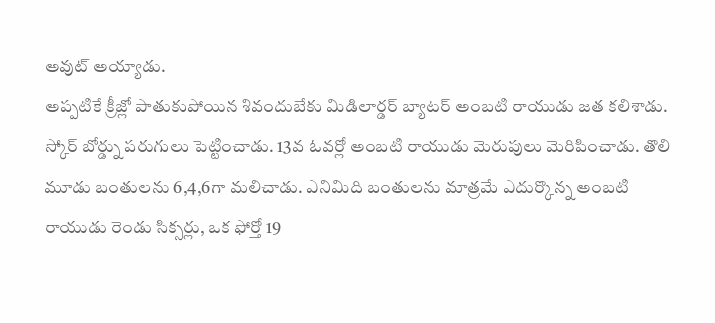అవుట్ అయ్యాడు.
అప్పటికే క్రీజ్లో పాతుకుపోయిన శివందుబేకు మిడిలార్డర్ బ్యాటర్ అంబటి రాయుడు జత కలిశాడు. స్కోర్ బోర్డ్ను పరుగులు పెట్టించాడు. 13వ ఓవర్లో అంబటి రాయుడు మెరుపులు మెరిపించాడు. తొలి మూడు బంతులను 6,4,6గా మలిచాడు. ఎనిమిది బంతులను మాత్రమే ఎదుర్కొన్న అంబటి రాయుడు రెండు సిక్సర్లు, ఒక ఫోర్తో 19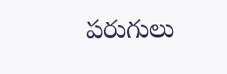పరుగులు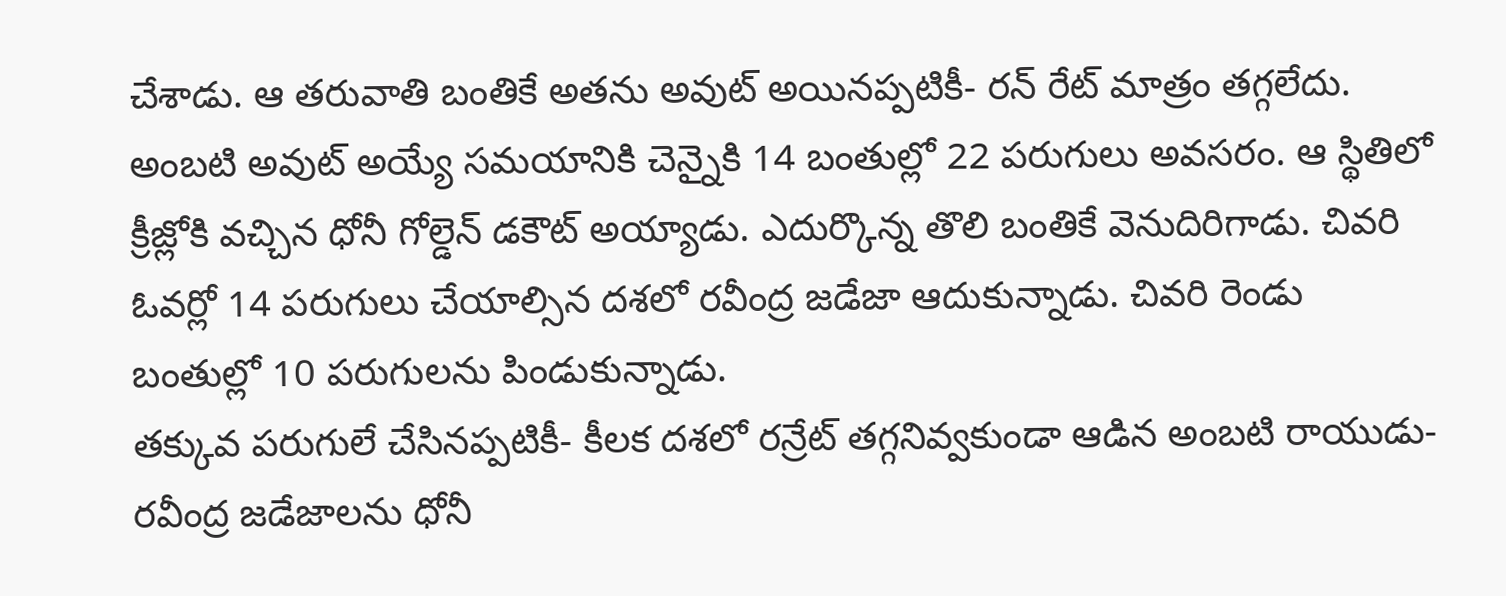చేశాడు. ఆ తరువాతి బంతికే అతను అవుట్ అయినప్పటికీ- రన్ రేట్ మాత్రం తగ్గలేదు.
అంబటి అవుట్ అయ్యే సమయానికి చెన్నైకి 14 బంతుల్లో 22 పరుగులు అవసరం. ఆ స్థితిలో క్రీజ్లోకి వచ్చిన ధోనీ గోల్డెన్ డకౌట్ అయ్యాడు. ఎదుర్కొన్న తొలి బంతికే వెనుదిరిగాడు. చివరి ఓవర్లో 14 పరుగులు చేయాల్సిన దశలో రవీంద్ర జడేజా ఆదుకున్నాడు. చివరి రెండు బంతుల్లో 10 పరుగులను పిండుకున్నాడు.
తక్కువ పరుగులే చేసినప్పటికీ- కీలక దశలో రన్రేట్ తగ్గనివ్వకుండా ఆడిన అంబటి రాయుడు- రవీంద్ర జడేజాలను ధోనీ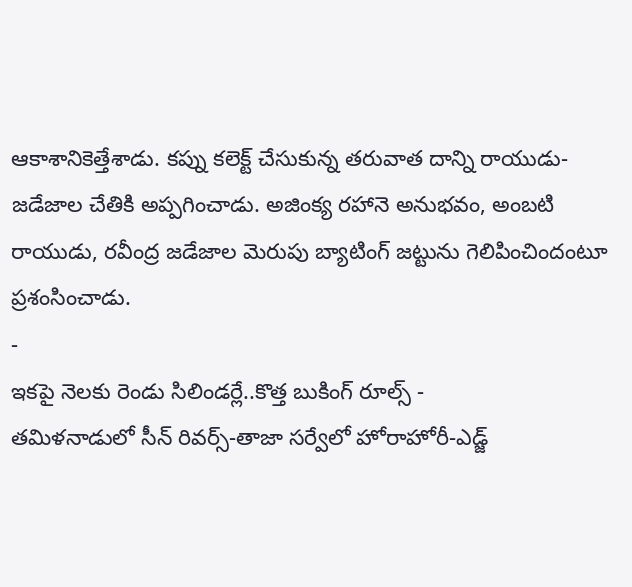ఆకాశానికెత్తేశాడు. కప్ను కలెక్ట్ చేసుకున్న తరువాత దాన్ని రాయుడు-జడేజాల చేతికి అప్పగించాడు. అజింక్య రహానె అనుభవం, అంబటి రాయుడు, రవీంద్ర జడేజాల మెరుపు బ్యాటింగ్ జట్టును గెలిపించిందంటూ ప్రశంసించాడు.
-
ఇకపై నెలకు రెండు సిలిండర్లే..కొత్త బుకింగ్ రూల్స్ -
తమిళనాడులో సీన్ రివర్స్-తాజా సర్వేలో హోరాహోరీ-ఎడ్జ్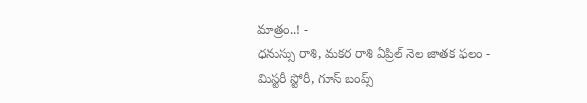మాత్రం..! -
ధనుస్సు రాశి, మకర రాశి ఏప్రిల్ నెల జాతక ఫలం -
మిస్టరీ స్టోరీ, గూస్ బంప్స్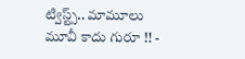ట్విస్ట్స్.. మామూలు మూవీ కాదు గురూ !! -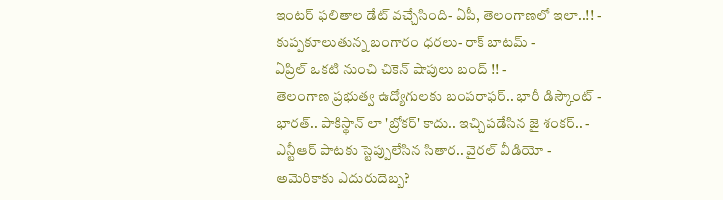ఇంటర్ ఫలితాల డేట్ వచ్చేసింది- ఏపీ, తెలంగాణలో ఇలా..!! -
కుప్పకూలుతున్న బంగారం ధరలు- రాక్ బాటమ్ -
ఏప్రిల్ ఒకటి నుంచి చికెన్ షాపులు బంద్ !! -
తెలంగాణ ప్రభుత్వ ఉద్యోగులకు బంపరాఫర్.. భారీ డిస్కౌంట్ -
భారత్.. పాకిస్థాన్ లా 'బ్రోకర్' కాదు.. ఇచ్చిపడేసిన జై శంకర్.. -
ఎన్టీఆర్ పాటకు స్టెప్పులేసిన సితార.. వైరల్ వీడియో -
అమెరికాకు ఎదురుదెబ్బ?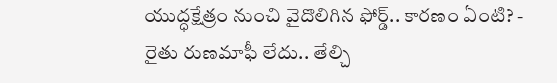యుద్ధక్షేత్రం నుంచి వైదొలిగిన ఫోర్డ్.. కారణం ఏంటి? -
రైతు రుణమాఫీ లేదు.. తేల్చి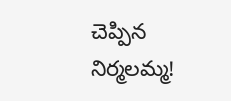చెప్పిన నిర్మలమ్మ!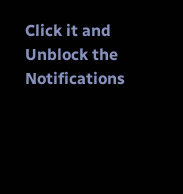Click it and Unblock the Notifications